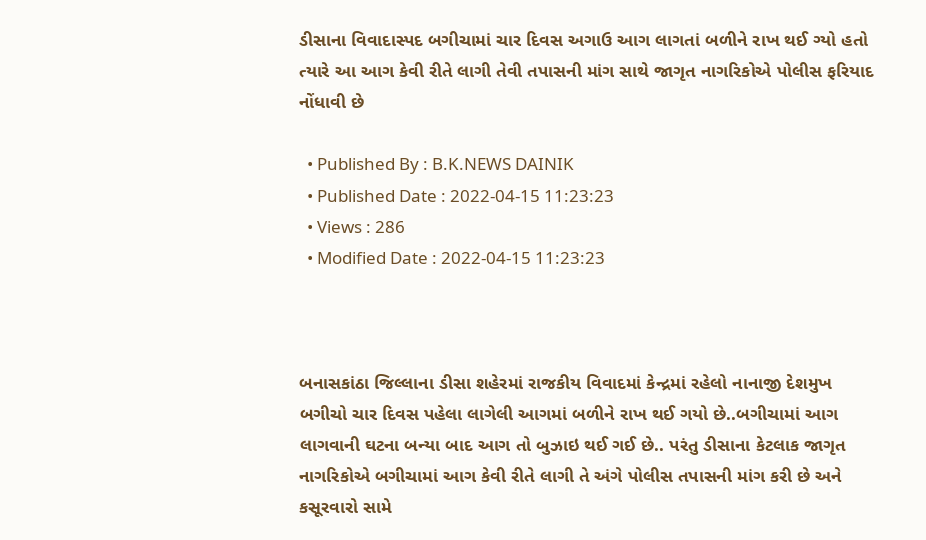ડીસાના વિવાદાસ્પદ બગીચામાં ચાર દિવસ અગાઉ આગ લાગતાં બળીને રાખ થઈ ગ્યો હતો ત્યારે આ આગ કેવી રીતે લાગી તેવી તપાસની માંગ સાથે જાગૃત નાગરિકોએ પોલીસ ફરિયાદ નોંધાવી છે

  • Published By : B.K.NEWS DAINIK
  • Published Date : 2022-04-15 11:23:23
  • Views : 286
  • Modified Date : 2022-04-15 11:23:23



બનાસકાંઠા જિલ્લાના ડીસા શહેરમાં રાજકીય વિવાદમાં કેન્દ્રમાં રહેલો નાનાજી દેશમુખ બગીચો ચાર દિવસ પહેલા લાગેલી આગમાં બળીને રાખ થઈ ગયો છે..બગીચામાં આગ લાગવાની ઘટના બન્યા બાદ આગ તો બુઝાઇ થઈ ગઈ છે.. પરંતુ ડીસાના કેટલાક જાગૃત નાગરિકોએ બગીચામાં આગ કેવી રીતે લાગી તે અંગે પોલીસ તપાસની માંગ કરી છે અને કસૂરવારો સામે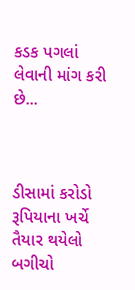કડક પગલાં લેવાની માંગ કરી છે...



ડીસામાં કરોડો રૂપિયાના ખર્ચે તૈયાર થયેલો બગીચો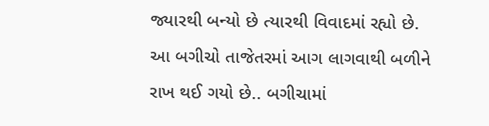જ્યારથી બન્યો છે ત્યારથી વિવાદમાં રહ્યો છે. આ બગીચો તાજેતરમાં આગ લાગવાથી બળીને રાખ થઈ ગયો છે.. બગીચામાં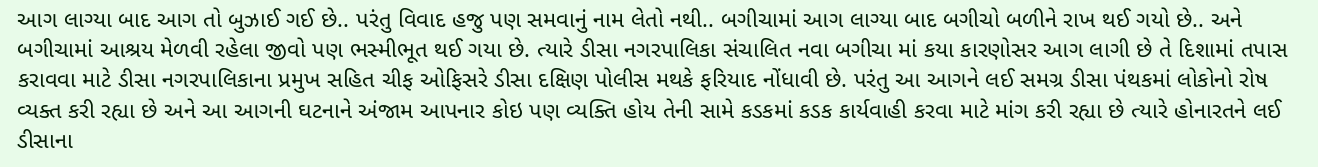આગ લાગ્યા બાદ આગ તો બુઝાઈ ગઈ છે.. પરંતુ વિવાદ હજુ પણ સમવાનું નામ લેતો નથી.. બગીચામાં આગ લાગ્યા બાદ બગીચો બળીને રાખ થઈ ગયો છે.. અને બગીચામાં આશ્રય મેળવી રહેલા જીવો પણ ભસ્મીભૂત થઈ ગયા છે. ત્યારે ડીસા નગરપાલિકા સંચાલિત નવા બગીચા માં કયા કારણોસર આગ લાગી છે તે દિશામાં તપાસ કરાવવા માટે ડીસા નગરપાલિકાના પ્રમુખ સહિત ચીફ ઓફિસરે ડીસા દક્ષિણ પોલીસ મથકે ફરિયાદ નોંધાવી છે. પરંતુ આ આગને લઈ સમગ્ર ડીસા પંથકમાં લોકોનો રોષ વ્યક્ત કરી રહ્યા છે અને આ આગની ઘટનાને અંજામ આપનાર કોઇ પણ વ્યક્તિ હોય તેની સામે કડકમાં કડક કાર્યવાહી કરવા માટે માંગ કરી રહ્યા છે ત્યારે હોનારતને લઈ ડીસાના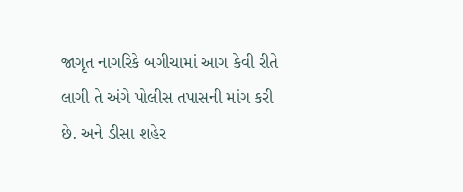જાગૃત નાગરિકે બગીચામાં આગ કેવી રીતે લાગી તે અંગે પોલીસ તપાસની માંગ કરી છે. અને ડીસા શહેર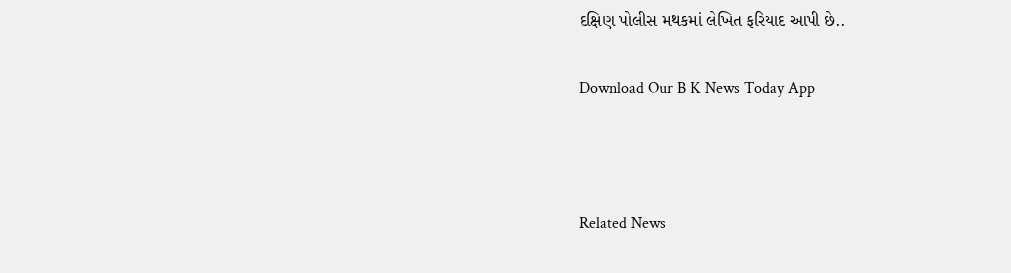દક્ષિણ પોલીસ મથકમાં લેખિત ફરિયાદ આપી છે..

Download Our B K News Today App



Related News